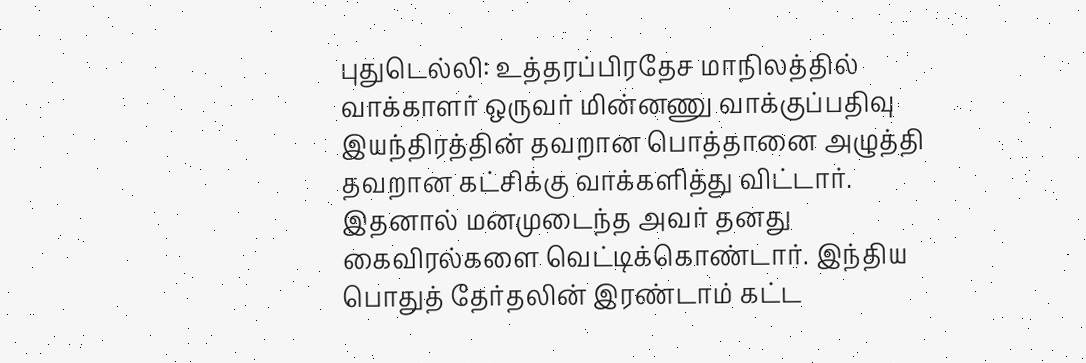புதுடெல்லி: உத்தரப்பிரதேச மாநிலத்தில் வாக்காளர் ஒருவர் மின்னணு வாக்குப்பதிவு இயந்திரத்தின் தவறான பொத்தானை அழுத்தி தவறான கட்சிக்கு வாக்களித்து விட்டார். இதனால் மனமுடைந்த அவர் தனது கைவிரல்களை வெட்டிக்கொண்டார். இந்திய பொதுத் தேர்தலின் இரண்டாம் கட்ட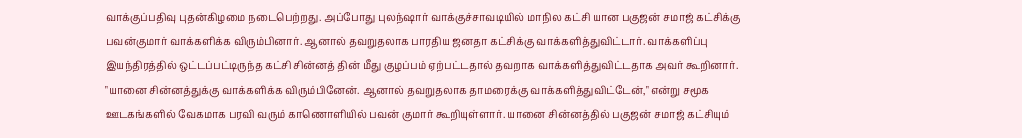வாக்குப்பதிவு புதன்கிழமை நடைபெற்றது. அப்போது புலந்ஷார் வாக்குச்சாவடியில் மாநில கட்சி யான பகுஜன் சமாஜ் கட்சிக்கு பவன்குமார் வாக்களிக்க விரும்பினார். ஆனால் தவறுதலாக பாரதிய ஜனதா கட்சிக்கு வாக்களித்துவிட்டார். வாக்களிப்பு இயந்திரத்தில் ஒட்டப்பட்டிருந்த கட்சி சின்னத் தின் மீது குழப்பம் ஏற்பட்டதால் தவறாக வாக்களித்துவிட்டதாக அவர் கூறினார். "யானை சின்னத்துக்கு வாக்களிக்க விரும்பினேன். ஆனால் தவறுதலாக தாமரைக்கு வாக்களித்துவிட்டேன்," என்று சமூக ஊடகங்களில் வேகமாக பரவி வரும் காணொளியில் பவன் குமார் கூறியுள்ளார். யானை சின்னத்தில் பகுஜன் சமாஜ் கட்சியும்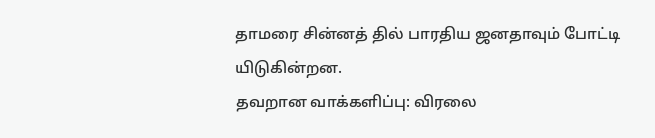தாமரை சின்னத் தில் பாரதிய ஜனதாவும் போட்டி யிடுகின்றன.
தவறான வாக்களிப்பு: விரலை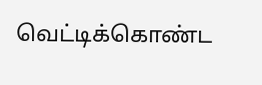வெட்டிக்கொண்ட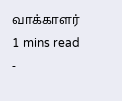வாக்காளர்
1 mins read
-